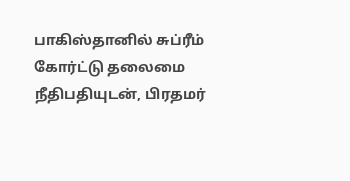பாகிஸ்தானில் சுப்ரீம் கோர்ட்டு தலைமை நீதிபதியுடன், பிரதமர்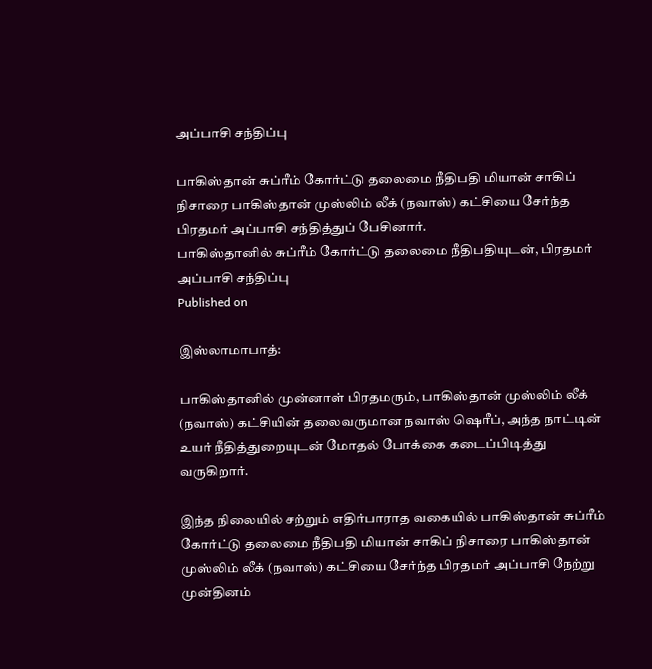அப்பாசி சந்திப்பு

பாகிஸ்தான் சுப்ரீம் கோர்ட்டு தலைமை நீதிபதி மியான் சாகிப் நிசாரை பாகிஸ்தான் முஸ்லிம் லீக் (நவாஸ்) கட்சியை சேர்ந்த பிரதமர் அப்பாசி சந்தித்துப் பேசினார்.
பாகிஸ்தானில் சுப்ரீம் கோர்ட்டு தலைமை நீதிபதியுடன், பிரதமர் அப்பாசி சந்திப்பு
Published on

இஸ்லாமாபாத்:

பாகிஸ்தானில் முன்னாள் பிரதமரும், பாகிஸ்தான் முஸ்லிம் லீக் (நவாஸ்) கட்சியின் தலைவருமான நவாஸ் ஷெரீப், அந்த நாட்டின் உயர் நீதித்துறையுடன் மோதல் போக்கை கடைப்பிடித்து வருகிறார்.

இந்த நிலையில் சற்றும் எதிர்பாராத வகையில் பாகிஸ்தான் சுப்ரீம் கோர்ட்டு தலைமை நீதிபதி மியான் சாகிப் நிசாரை பாகிஸ்தான் முஸ்லிம் லீக் (நவாஸ்) கட்சியை சேர்ந்த பிரதமர் அப்பாசி நேற்று முன்தினம்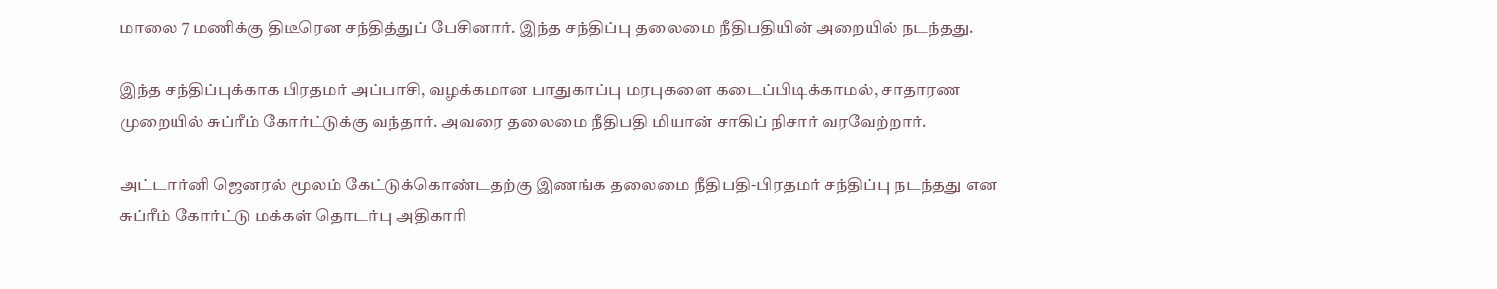மாலை 7 மணிக்கு திடீரென சந்தித்துப் பேசினார். இந்த சந்திப்பு தலைமை நீதிபதியின் அறையில் நடந்தது.

இந்த சந்திப்புக்காக பிரதமர் அப்பாசி, வழக்கமான பாதுகாப்பு மரபுகளை கடைப்பிடிக்காமல், சாதாரண முறையில் சுப்ரீம் கோர்ட்டுக்கு வந்தார். அவரை தலைமை நீதிபதி மியான் சாகிப் நிசார் வரவேற்றார்.

அட்டார்னி ஜெனரல் மூலம் கேட்டுக்கொண்டதற்கு இணங்க தலைமை நீதிபதி-பிரதமர் சந்திப்பு நடந்தது என சுப்ரீம் கோர்ட்டு மக்கள் தொடர்பு அதிகாரி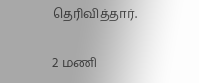தெரிவித்தார்.

2 மணி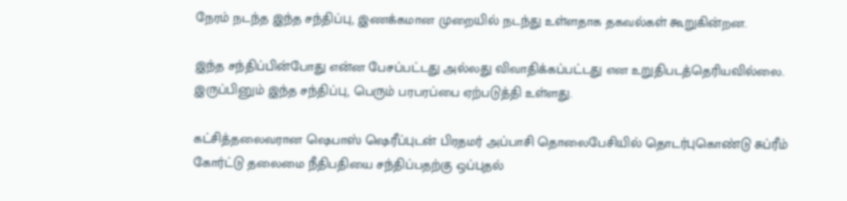நேரம் நடந்த இந்த சந்திப்பு, இணக்கமான முறையில் நடந்து உள்ளதாக தகவல்கள் கூறுகின்றன.

இந்த சந்திப்பின்போது என்ன பேசப்பட்டது அல்லது விவாதிக்கப்பட்டது என உறுதிபடத்தெரியவில்லை. இருப்பினும் இந்த சந்திப்பு, பெரும் பரபரப்பை ஏற்படுத்தி உள்ளது.

கட்சித்தலைவரான ஷெபாஸ் ஷெரீப்புடன் பிரதமர் அப்பாசி தொலைபேசியில் தொடர்புகொண்டு சுப்ரீம் கோர்ட்டு தலைமை நீதிபதியை சந்திப்பதற்கு ஒப்புதல்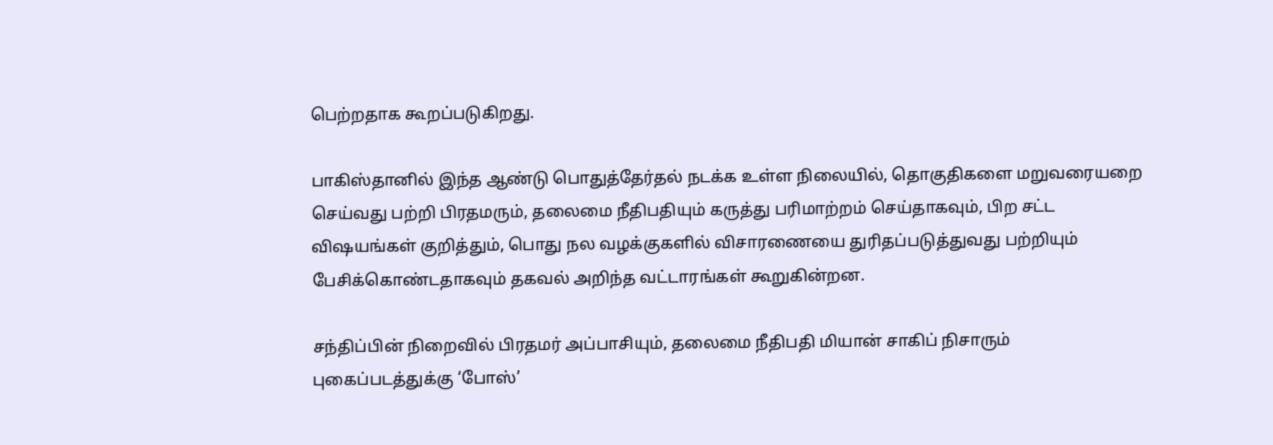பெற்றதாக கூறப்படுகிறது.

பாகிஸ்தானில் இந்த ஆண்டு பொதுத்தேர்தல் நடக்க உள்ள நிலையில், தொகுதிகளை மறுவரையறை செய்வது பற்றி பிரதமரும், தலைமை நீதிபதியும் கருத்து பரிமாற்றம் செய்தாகவும், பிற சட்ட விஷயங்கள் குறித்தும், பொது நல வழக்குகளில் விசாரணையை துரிதப்படுத்துவது பற்றியும் பேசிக்கொண்டதாகவும் தகவல் அறிந்த வட்டாரங்கள் கூறுகின்றன.

சந்திப்பின் நிறைவில் பிரதமர் அப்பாசியும், தலைமை நீதிபதி மியான் சாகிப் நிசாரும் புகைப்படத்துக்கு ‘போஸ்’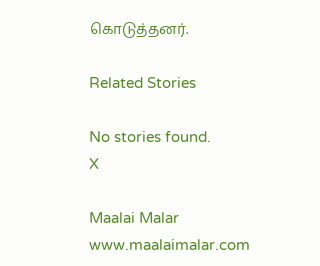கொடுத்தனர்.

Related Stories

No stories found.
X

Maalai Malar
www.maalaimalar.com